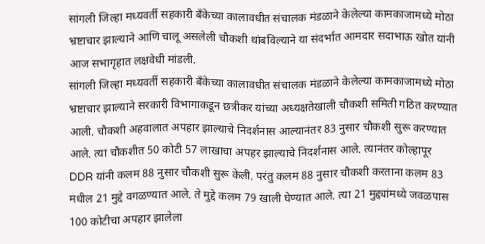सांगली जिल्हा मध्यवर्ती सहकारी बँकेच्या कालावधीत संचालक मंडळाने केलेल्या कामकाजामध्ये मोठा भ्रष्टाचार झाल्याने आणि चालू असलेली चौकशी थांबविल्याने या संदर्भात आमदार सदाभाऊ खोत यांनी आज सभागृहात लक्षवेधी मांडली.
सांगली जिल्हा मध्यवर्ती सहकारी बँकेच्या कालावधीत संचालक मंडळाने केलेल्या कामकाजामध्ये मोठा भ्रष्टाचार झाल्याने सरकारी विभागाकडून छत्रीकर यांच्या अध्यक्षतेखाली चौकशी समिती गठित करण्यात आली. चौकशी अहवालात अपहार झाल्याचे निदर्शनास आल्यानंतर 83 नुसार चौकशी सुरू करण्यात आले. त्या चौकशीत 50 कोटी 57 लाखाचा अपहर झाल्याचे निदर्शनास आले. त्यानंतर कोल्हापूर DDR यांनी कलम 88 नुसार चौकशी सुरू केली. परंतु कलम 88 नुसार चौकशी करताना कलम 83 मधील 21 मुद्दे वगळण्यात आले. ते मुद्दे कलम 79 खाली घेण्यात आले. त्या 21 मुद्द्यांमध्ये जवळपास 100 कोटीचा अपहार झालेला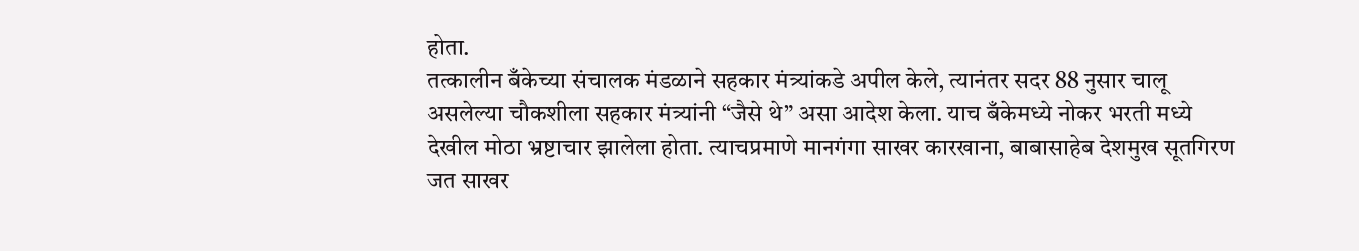होता.
तत्कालीन बँकेच्या संचालक मंडळाने सहकार मंत्र्यांकडे अपील केले, त्यानंतर सदर 88 नुसार चालू असलेल्या चौकशीला सहकार मंत्र्यांनी “जैसे थे” असा आदेश केला. याच बँकेमध्ये नोकर भरती मध्ये देखील मोठा भ्रष्टाचार झालेला होता. त्याचप्रमाणे मानगंगा साखर कारखाना, बाबासाहेब देशमुख सूतगिरण जत साखर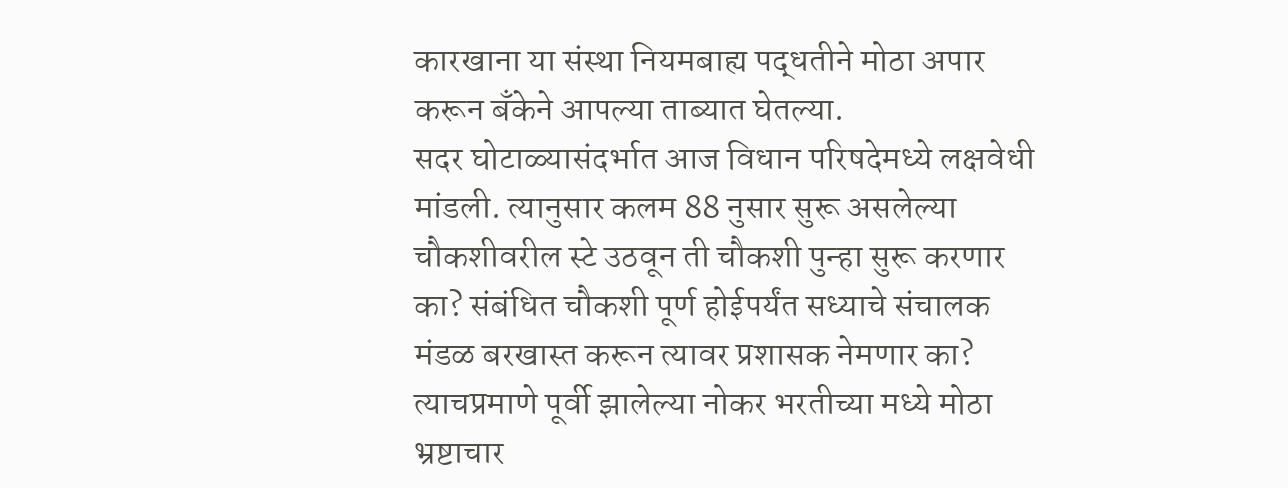कारखाना या संस्था नियमबाह्य पद्धतीने मोठा अपार करून बँकेने आपल्या ताब्यात घेतल्या.
सदर घोटाळ्यासंदर्भात आज विधान परिषदेमध्ये लक्षवेधी मांडली. त्यानुसार कलम 88 नुसार सुरू असलेल्या चौकशीवरील स्टे उठवून ती चौकशी पुन्हा सुरू करणार का? संबंधित चौकशी पूर्ण होईपर्यंत सध्याचे संचालक मंडळ बरखास्त करून त्यावर प्रशासक नेमणार का? त्याचप्रमाणे पूर्वी झालेल्या नोकर भरतीच्या मध्ये मोठा भ्रष्टाचार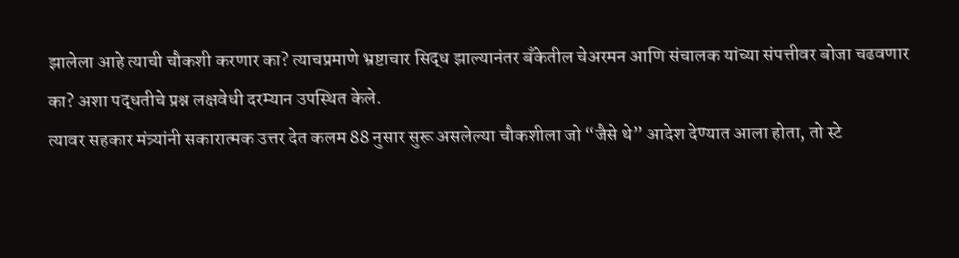झालेला आहे त्याची चौकशी करणार का? त्याचप्रमाणे भ्रष्टाचार सिद्ध झाल्यानंतर बँकेतील चेअरमन आणि संचालक यांच्या संपत्तीवर बोजा चढवणार का? अशा पद्धतीचे प्रश्न लक्षवेधी दरम्यान उपस्थित केले.
त्यावर सहकार मंत्र्यांनी सकारात्मक उत्तर देत कलम 88 नुसार सुरू असलेल्या चौकशीला जो “जैसे थे” आदेश देण्यात आला होता, तो स्टे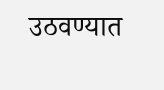उठवण्यात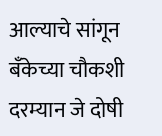आल्याचे सांगून बँकेच्या चौकशी दरम्यान जे दोषी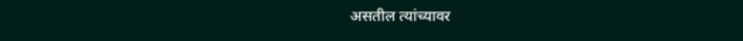असतील त्यांच्यावर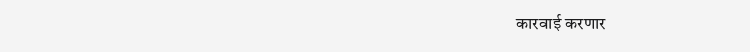कारवाई करणार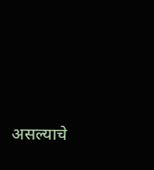असल्याचे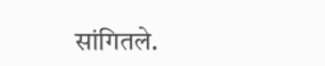सांगितले.